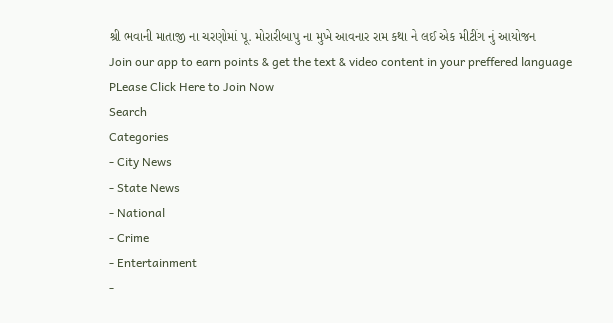શ્રી ભવાની માતાજી ના ચરણોમાં પૂ. મોરારીબાપુ ના મુખે આવનાર રામ કથા ને લઈ એક મીટીંગ નું આયોજન
Join our app to earn points & get the text & video content in your preffered language
PLease Click Here to Join Now
Search
Categories
- City News
- State News
- National
- Crime
- Entertainment
-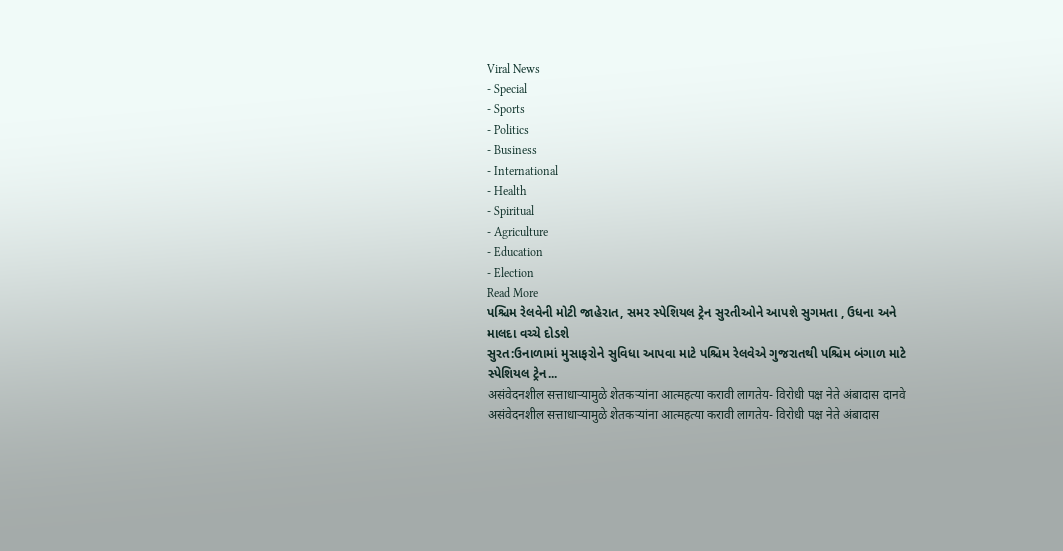Viral News
- Special
- Sports
- Politics
- Business
- International
- Health
- Spiritual
- Agriculture
- Education
- Election
Read More
પશ્ચિમ રેલવેની મોટી જાહેરાત, સમર સ્પેશિયલ ટ્રેન સુરતીઓને આપશે સુગમતા , ઉધના અને માલદા વચ્ચે દોડશે
સુરત:ઉનાળામાં મુસાફરોને સુવિધા આપવા માટે પશ્ચિમ રેલવેએ ગુજરાતથી પશ્ચિમ બંગાળ માટે સ્પેશિયલ ટ્રેન...
असंवेदनशील सत्ताधाऱ्यामुळे शेतकऱ्यांना आत्महत्या करावी लागतेय- विरोधी पक्ष नेते अंबादास दानवे
असंवेदनशील सत्ताधाऱ्यामुळे शेतकऱ्यांना आत्महत्या करावी लागतेय- विरोधी पक्ष नेते अंबादास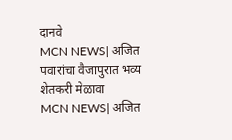दानवे
MCN NEWS| अजित पवारांचा वैजापुरात भव्य शेतकरी मेळावा
MCN NEWS| अजित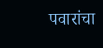पवारांचा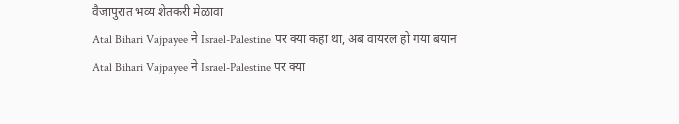वैजापुरात भव्य शेतकरी मेळावा
Atal Bihari Vajpayee ने Israel-Palestine पर क्या कहा था, अब वायरल हो गया बयान
Atal Bihari Vajpayee ने Israel-Palestine पर क्या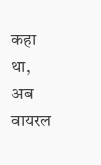कहा था, अब वायरल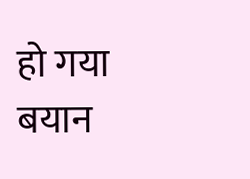हो गया बयान